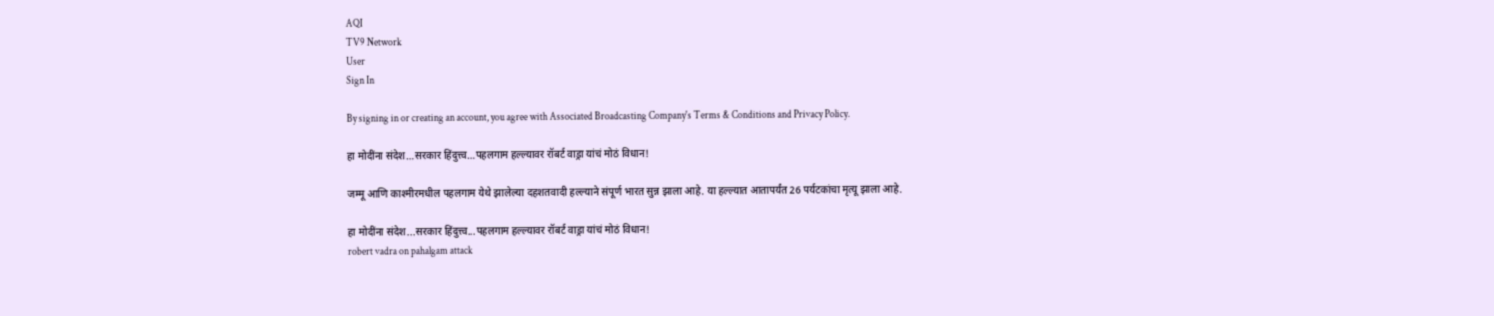AQI
TV9 Network
User
Sign In

By signing in or creating an account, you agree with Associated Broadcasting Company's Terms & Conditions and Privacy Policy.

हा मोदींना संदेश…सरकार हिंदुत्त्व…पहलगाम हल्ल्यावर रॉबर्ट वाड्रा यांचं मोठं विधान!

जम्मू आणि काश्मीरमधील पहलगाम येथे झालेल्या दहशतवादी हल्ल्याने संपूर्ण भारत सुन्न झाला आहे. या हल्ल्यात आतापर्यंत 26 पर्यटकांचा मृत्यू झाला आहे.

हा मोदींना संदेश...सरकार हिंदुत्त्व...पहलगाम हल्ल्यावर रॉबर्ट वाड्रा यांचं मोठं विधान!
robert vadra on pahalgam attack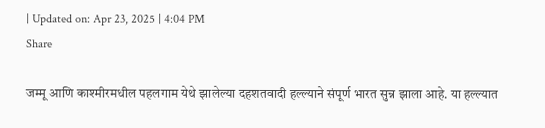| Updated on: Apr 23, 2025 | 4:04 PM
Share

जम्मू आणि काश्मीरमधील पहलगाम येथे झालेल्या दहशतवादी हल्ल्याने संपूर्ण भारत सुन्न झाला आहे. या हल्ल्यात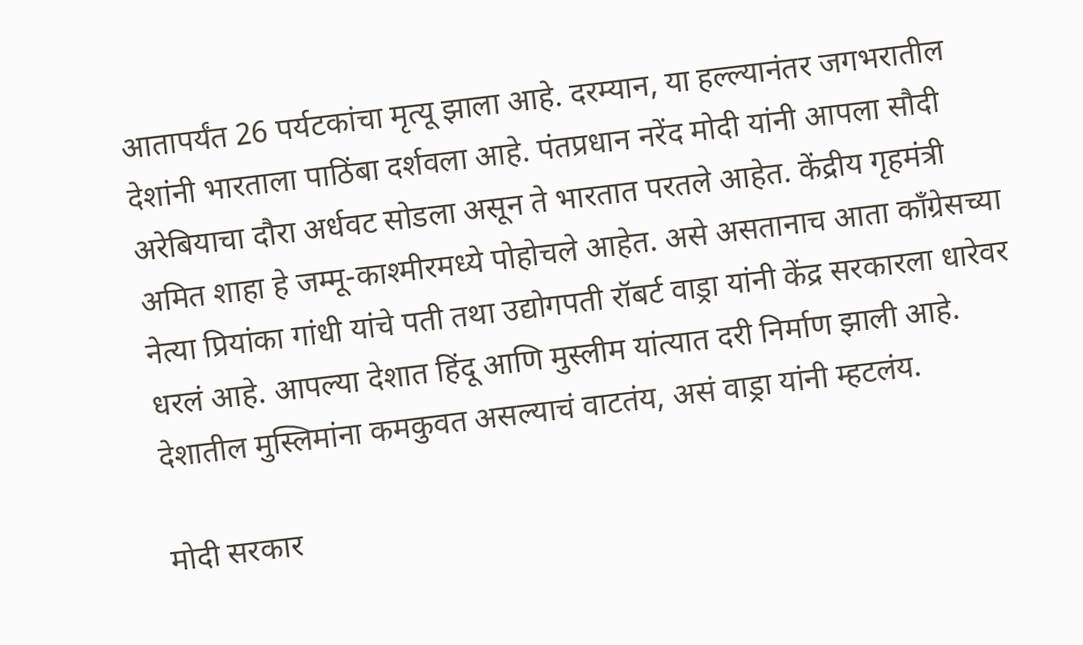आतापर्यंत 26 पर्यटकांचा मृत्यू झाला आहे. दरम्यान, या हल्ल्यानंतर जगभरातील देशांनी भारताला पाठिंबा दर्शवला आहे. पंतप्रधान नरेंद मोदी यांनी आपला सौदी अरेबियाचा दौरा अर्धवट सोडला असून ते भारतात परतले आहेत. केंद्रीय गृहमंत्री अमित शाहा हे जम्मू-काश्मीरमध्ये पोहोचले आहेत. असे असतानाच आता काँग्रेसच्या नेत्या प्रियांका गांधी यांचे पती तथा उद्योगपती रॉबर्ट वाड्रा यांनी केंद्र सरकारला धारेवर धरलं आहे. आपल्या देशात हिंदू आणि मुस्लीम यांत्यात दरी निर्माण झाली आहे. देशातील मुस्लिमांना कमकुवत असल्याचं वाटतंय, असं वाड्रा यांनी म्हटलंय.

मोदी सरकार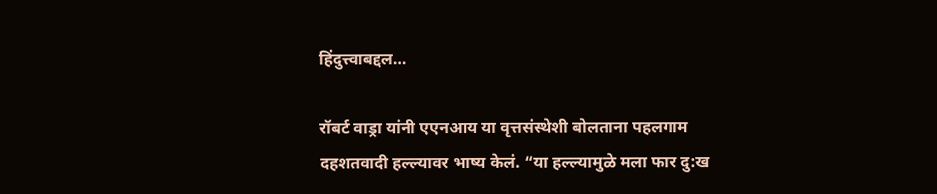हिंदुत्त्वाबद्दल…

रॉबर्ट वाड्रा यांनी एएनआय या वृत्तसंस्थेशी बोलताना पहलगाम दहशतवादी हल्ल्यावर भाष्य केलं. “या हल्ल्यामुळे मला फार दु:ख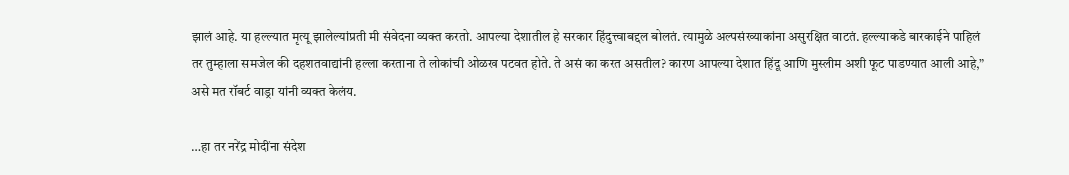झालं आहे. या हल्ल्यात मृत्यू झालेल्यांप्रती मी संवेदना व्यक्त करतो. आपल्या देशातील हे सरकार हिंदुत्त्वाबद्दल बोलतं. त्यामुळे अल्पसंख्याकांना असुरक्षित वाटतं. हल्ल्याकडे बारकाईने पाहिलं तर तुम्हाला समजेल की दहशतवाद्यांनी हल्ला करताना ते लोकांची ओळख पटवत होते. ते असं का करत असतील? कारण आपल्या देशात हिंदू आणि मुस्लीम अशी फूट पाडण्यात आली आहे,” असे मत रॉबर्ट वाड्रा यांनी व्यक्त केलंय.

…हा तर नरेंद्र मोदींना संदेश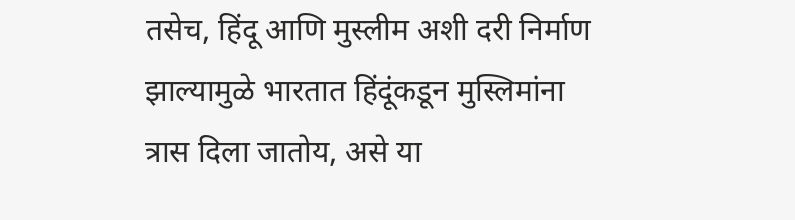तसेच, हिंदू आणि मुस्लीम अशी दरी निर्माण झाल्यामुळे भारतात हिंदूंकडून मुस्लिमांना त्रास दिला जातोय, असे या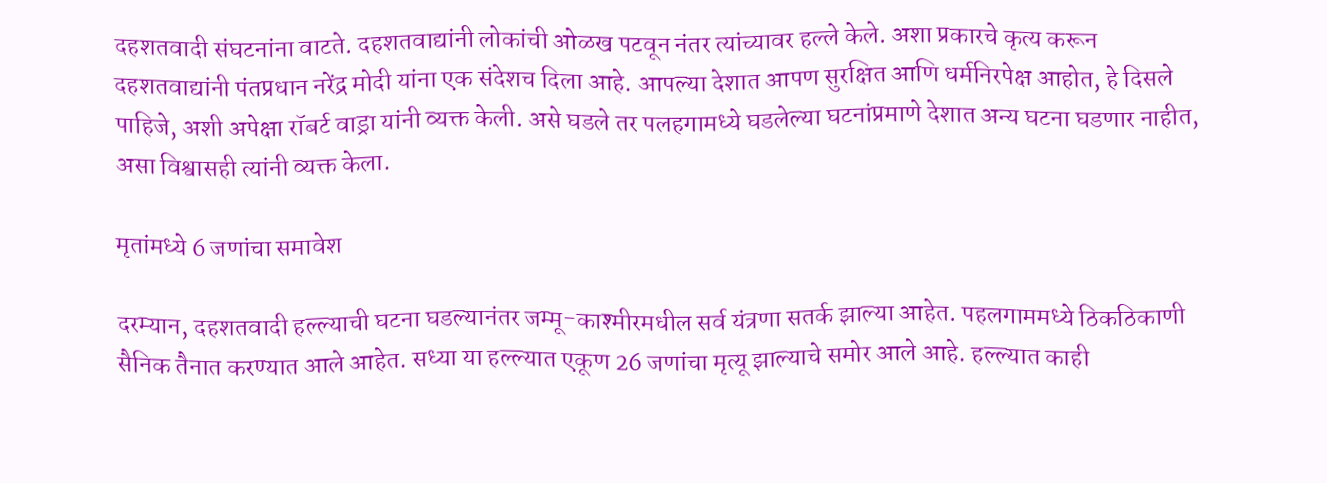दहशतवादी संघटनांना वाटते. दहशतवाद्यांनी लोकांची ओळख पटवून नंतर त्यांच्यावर हल्ले केले. अशा प्रकारचे कृत्य करून दहशतवाद्यांनी पंतप्रधान नरेंद्र मोदी यांना एक संदेशच दिला आहे. आपल्या देशात आपण सुरक्षित आणि धर्मनिरपेक्ष आहोत, हे दिसले पाहिजे, अशी अपेक्षा रॉबर्ट वाड्रा यांनी व्यक्त केली. असे घडले तर पलहगामध्ये घडलेल्या घटनांप्रमाणे देशात अन्य घटना घडणार नाहीत, असा विश्वासही त्यांनी व्यक्त केला.

मृतांमध्ये 6 जणांचा समावेश

दरम्यान, दहशतवादी हल्ल्याची घटना घडल्यानंतर जम्मू-काश्मीरमधील सर्व यंत्रणा सतर्क झाल्या आहेत. पहलगाममध्ये ठिकठिकाणी सैनिक तैनात करण्यात आले आहेत. सध्या या हल्ल्यात एकूण 26 जणांचा मृत्यू झाल्याचे समोर आले आहे. हल्ल्यात काही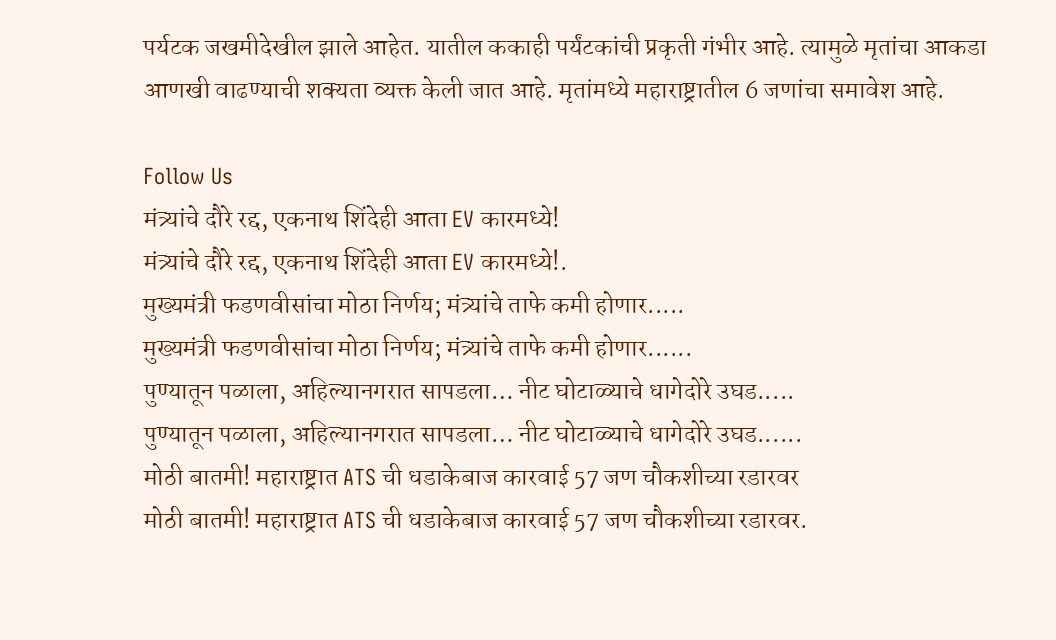पर्यटक जखमीदेखील झाले आहेत. यातील ककाही पर्यंटकांची प्रकृती गंभीर आहे. त्यामुळे मृतांचा आकडा आणखी वाढण्याची शक्यता व्यक्त केली जात आहे. मृतांमध्ये महाराष्ट्रातील 6 जणांचा समावेश आहे.

Follow Us
मंत्र्यांचे दौरे रद्द, एकनाथ शिंदेही आता EV कारमध्ये!
मंत्र्यांचे दौरे रद्द, एकनाथ शिंदेही आता EV कारमध्ये!.
मुख्यमंत्री फडणवीसांचा मोठा निर्णय; मंत्र्यांचे ताफे कमी होणार.....
मुख्यमंत्री फडणवीसांचा मोठा निर्णय; मंत्र्यांचे ताफे कमी होणार......
पुण्यातून पळाला, अहिल्यानगरात सापडला… नीट घोटाळ्याचे धागेदोरे उघड.....
पुण्यातून पळाला, अहिल्यानगरात सापडला… नीट घोटाळ्याचे धागेदोरे उघड......
मोठी बातमी! महाराष्ट्रात ATS ची धडाकेबाज कारवाई 57 जण चौकशीच्या रडारवर
मोठी बातमी! महाराष्ट्रात ATS ची धडाकेबाज कारवाई 57 जण चौकशीच्या रडारवर.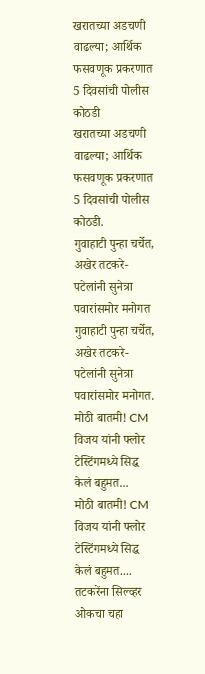खरातच्या अडचणी वाढल्या; आर्थिक फसवणूक प्रकरणात 5 दिवसांची पोलीस कोठडी
खरातच्या अडचणी वाढल्या; आर्थिक फसवणूक प्रकरणात 5 दिवसांची पोलीस कोठडी.
गुवाहाटी पुन्हा चर्चेत, अखेर तटकरे- पटेलांनी सुनेत्रा पवारांसमोर मनोगत
गुवाहाटी पुन्हा चर्चेत, अखेर तटकरे- पटेलांनी सुनेत्रा पवारांसमोर मनोगत.
मोठी बातमी! CM विजय यांनी फ्लोर टेस्टिंगमध्ये सिद्ध केलं बहुमत...
मोठी बातमी! CM विजय यांनी फ्लोर टेस्टिंगमध्ये सिद्ध केलं बहुमत....
तटकरेंना सिल्व्हर ओकचा चहा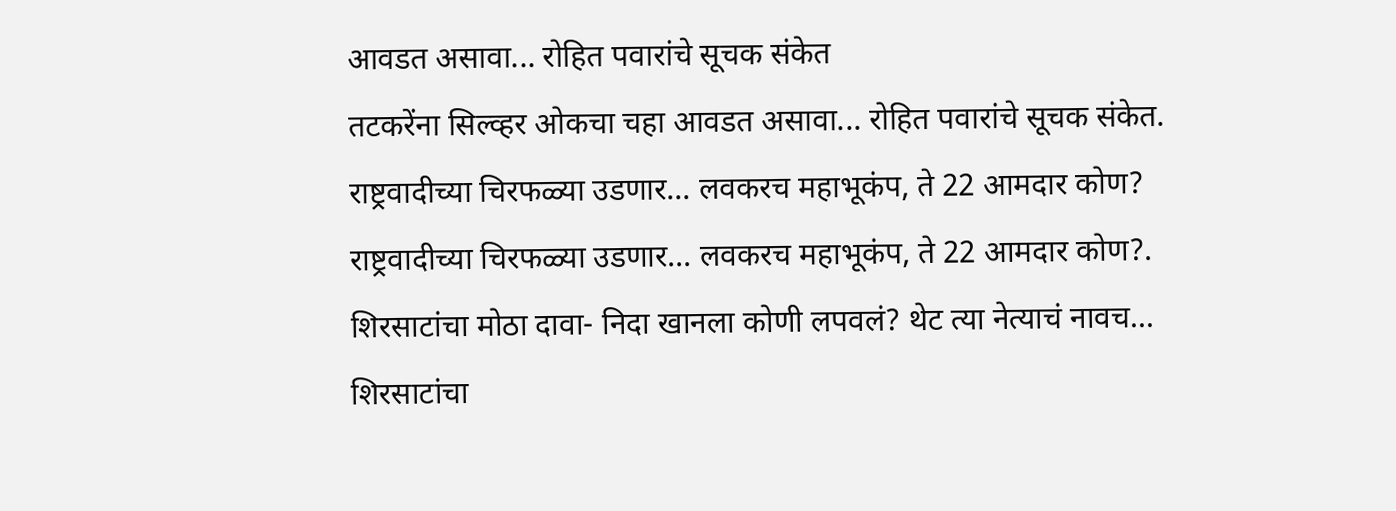आवडत असावा... रोहित पवारांचे सूचक संकेत
तटकरेंना सिल्व्हर ओकचा चहा आवडत असावा... रोहित पवारांचे सूचक संकेत.
राष्ट्रवादीच्या चिरफळ्या उडणार... लवकरच महाभूकंप, ते 22 आमदार कोण?
राष्ट्रवादीच्या चिरफळ्या उडणार... लवकरच महाभूकंप, ते 22 आमदार कोण?.
शिरसाटांचा मोठा दावा- निदा खानला कोणी लपवलं? थेट त्या नेत्याचं नावच...
शिरसाटांचा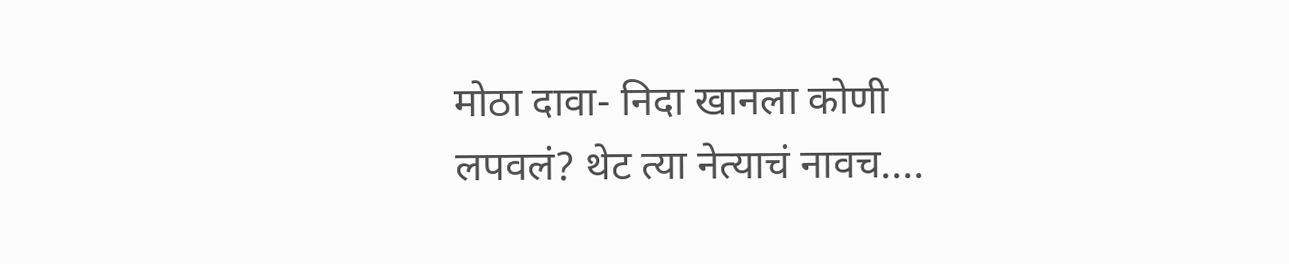मोठा दावा- निदा खानला कोणी लपवलं? थेट त्या नेत्याचं नावच....